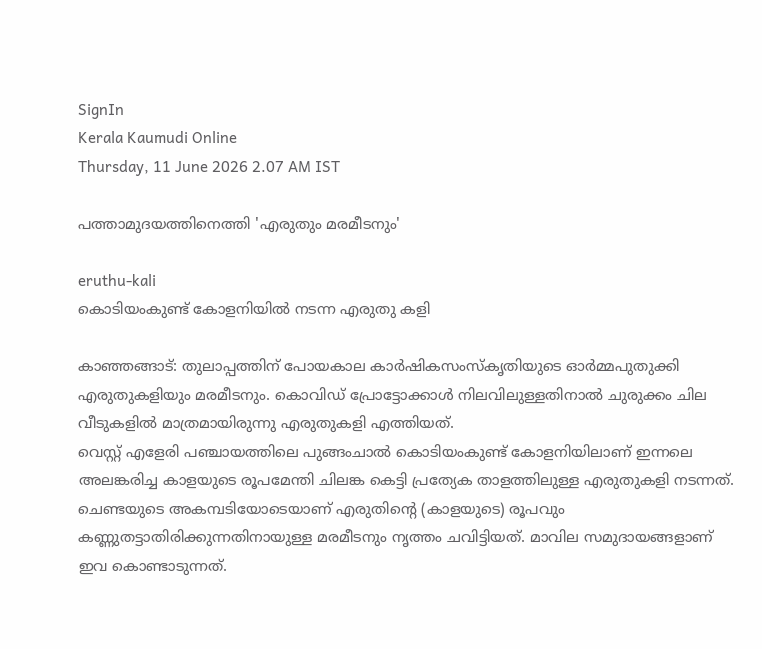SignIn
Kerala Kaumudi Online
Thursday, 11 June 2026 2.07 AM IST

പത്താമുദയത്തിനെത്തി 'എരുതും മരമീടനും'

eruthu-kali
കൊടിയംകുണ്ട് കോളനിയിൽ നടന്ന എരുതു കളി

കാഞ്ഞങ്ങാട്: തുലാപ്പത്തിന് പോയകാല കാർഷികസംസ്കൃതിയുടെ ഓർമ്മപുതുക്കി എരുതുകളിയും മരമീടനും. കൊവിഡ് പ്രോട്ടോക്കാൾ നിലവിലുള്ളതിനാൽ ചുരുക്കം ചില വീടുകളിൽ മാത്രമായിരുന്നു എരുതുകളി എത്തിയത്.
വെസ്റ്റ് എളേരി പഞ്ചായത്തിലെ പുങ്ങംചാൽ കൊടിയംകുണ്ട് കോളനിയിലാണ് ഇന്നലെ അലങ്കരിച്ച കാളയുടെ രൂപമേന്തി ചിലങ്ക കെട്ടി പ്രത്യേക താളത്തിലുള്ള എരുതുകളി നടന്നത്. ചെണ്ടയുടെ അകമ്പടിയോടെയാണ് എരുതിന്റെ (കാളയുടെ) രൂപവും കണ്ണുതട്ടാതിരിക്കുന്നതിനായുള്ള മരമീടനും നൃത്തം ചവിട്ടിയത്. മാവില സമുദായങ്ങളാണ് ഇവ കൊണ്ടാടുന്നത്.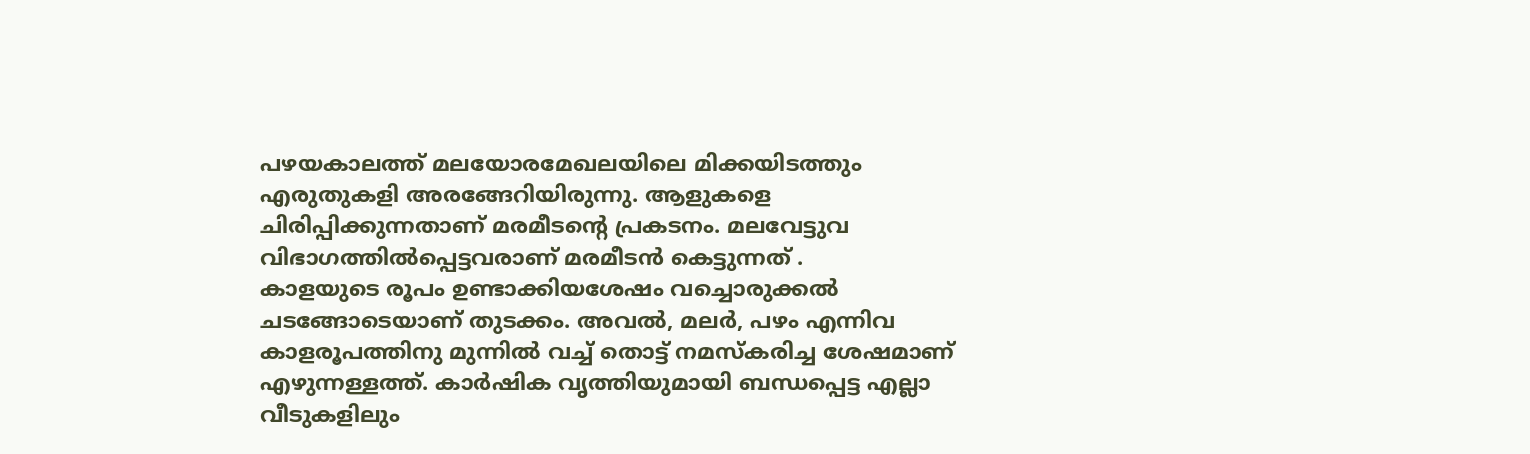പഴയകാലത്ത് മലയോരമേഖലയിലെ മിക്കയിടത്തും എരുതുകളി അരങ്ങേറിയിരുന്നു. ആളുകളെ ചിരിപ്പിക്കുന്നതാണ് മരമീടന്റെ പ്രകടനം. മലവേട്ടുവ വിഭാഗത്തിൽപ്പെട്ടവരാണ് മരമീടൻ കെട്ടുന്നത് .
കാളയുടെ രൂപം ഉണ്ടാക്കിയശേഷം വച്ചൊരുക്കൽ ചടങ്ങോടെയാണ് തുടക്കം. അവൽ, മലർ, പഴം എന്നിവ കാളരൂപത്തിനു മുന്നിൽ വച്ച് തൊട്ട് നമസ്‌കരിച്ച ശേഷമാണ് എഴുന്നള്ളത്ത്. കാർഷിക വൃത്തിയുമായി ബന്ധപ്പെട്ട എല്ലാ വീടുകളിലും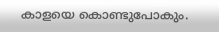കാളയെ കൊണ്ടുപോകും.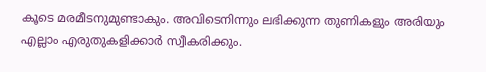കൂടെ മരമീടനുമുണ്ടാകും. അവിടെനിന്നും ലഭിക്കുന്ന തുണികളും അരിയും എല്ലാം എരുതുകളിക്കാർ സ്വീകരിക്കും.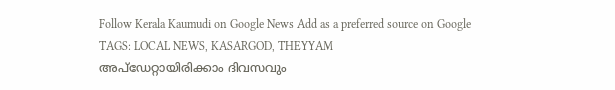Follow Kerala Kaumudi on Google News Add as a preferred source on Google
TAGS: LOCAL NEWS, KASARGOD, THEYYAM
അപ്ഡേറ്റായിരിക്കാം ദിവസവും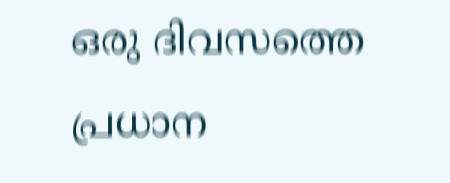ഒരു ദിവസത്തെ പ്രധാന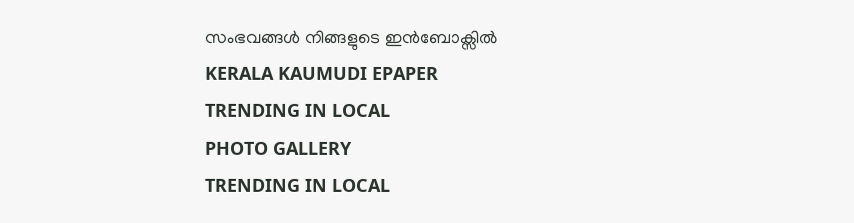സംഭവങ്ങൾ നിങ്ങളുടെ ഇൻബോക്സിൽ
KERALA KAUMUDI EPAPER
TRENDING IN LOCAL
PHOTO GALLERY
TRENDING IN LOCAL